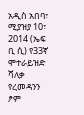አዲስ አበባ፣ ሚያዝያ 10፣ 2014 (ኤፍ ቢ ሲ) የ33ኛ ሞተራይዝድ ሻለቃ የረመዳንን ፆም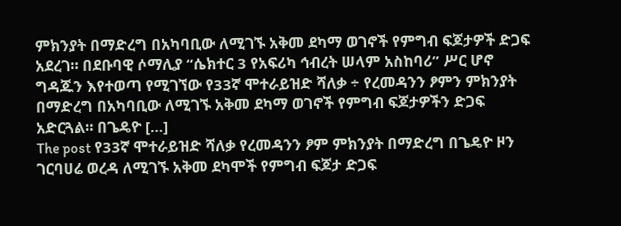ምክንያት በማድረግ በአካባቢው ለሚገኙ አቅመ ደካማ ወገኖች የምግብ ፍጆታዎች ድጋፍ አደረገ። በደቡባዊ ሶማሊያ “ሴክተር 3 የአፍሪካ ኅብረት ሠላም አስከባሪ” ሥር ሆኖ ግዳጁን እየተወጣ የሚገኘው የ33ኛ ሞተራይዝድ ሻለቃ ÷ የረመዳንን ፆምን ምክንያት በማድረግ በአካባቢው ለሚገኙ አቅመ ደካማ ወገኖች የምግብ ፍጆታዎችን ድጋፍ አድርጓል። በጌዴዮ […]
The post የ33ኛ ሞተራይዝድ ሻለቃ የረመዳንን ፆም ምክንያት በማድረግ በጌዴዮ ዞን ገርባሀሬ ወረዳ ለሚገኙ አቅመ ደካሞች የምግብ ፍጆታ ድጋፍ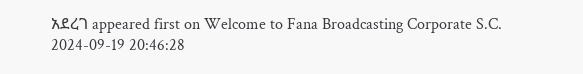አደረገ appeared first on Welcome to Fana Broadcasting Corporate S.C.
2024-09-19 20:46:28